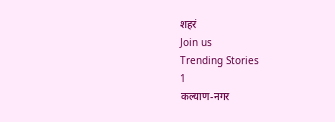शहरं
Join us
Trending Stories
1
कल्याण-नगर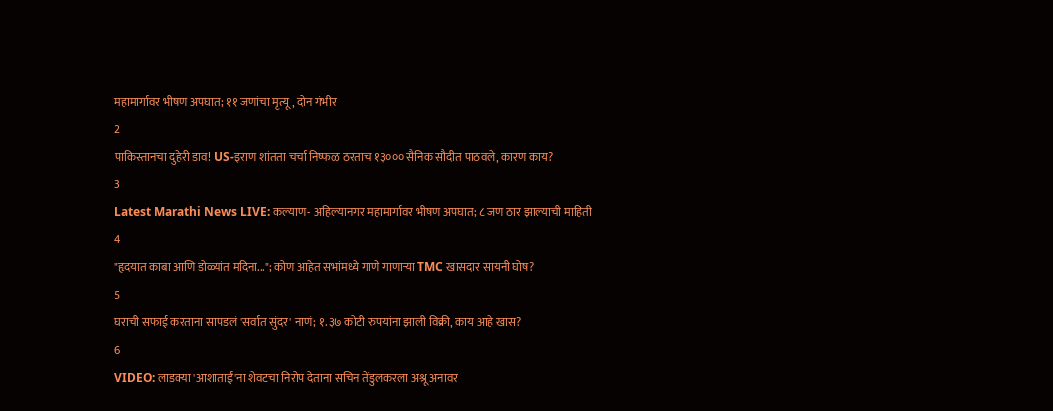महामार्गावर भीषण अपघात; ११ जणांचा मृत्यू, दोन गंभीर
2
पाकिस्तानचा दुहेरी डाव! US-इराण शांतता चर्चा निष्फळ ठरताच १३००० सैनिक सौदीत पाठवले, कारण काय?
3
Latest Marathi News LIVE: कल्याण- अहिल्यानगर महामार्गावर भीषण अपघात; ८ जण ठार झाल्याची माहिती
4
"हृदयात काबा आणि डोळ्यांत मदिना..."; कोण आहेत सभांमध्ये गाणे गाणाऱ्या TMC खासदार सायनी घोष?
5
घराची सफाई करताना सापडलं 'सर्वात सुंदर' नाणं; १.३७ कोटी रुपयांना झाली विक्री, काय आहे खास?
6
VIDEO: लाडक्या 'आशाताईं'ना शेवटचा निरोप देताना सचिन तेंडुलकरला अश्रू अनावर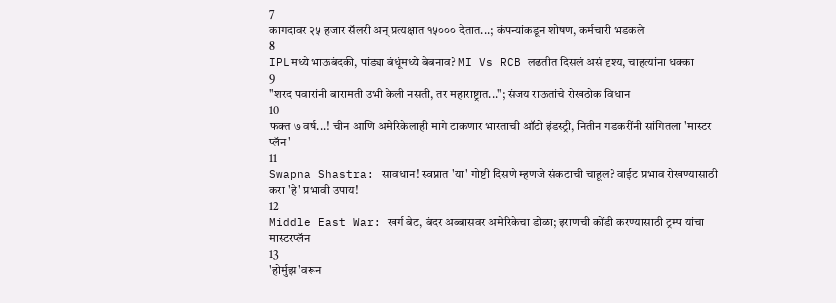7
कागदावर २५ हजार सॅलरी अन् प्रत्यक्षात १५००० देतात...; कंपन्यांकडून शोषण, कर्मचारी भडकले
8
IPLमध्ये भाऊबंदकी, पांड्या बंधूंमध्ये बेबनाव? MI Vs RCB लढतीत दिसलं असं दृश्य, चाहत्यांना धक्का
9
"शरद पवारांनी बारामती उभी केली नसती, तर महाराष्ट्रात..."; संजय राऊतांचे रोखठोक विधान
10
फक्त ७ वर्ष...! चीन आणि अमेरिकेलाही मागे टाकणार भारताची ऑटो इंडस्ट्री, नितीन गडकरींनी सांगितला 'मास्टर प्लॅन'
11
Swapna Shastra: सावधान! स्वप्नात 'या' गोष्टी दिसणे म्हणजे संकटाची चाहूल? वाईट प्रभाव रोखण्यासाठी करा 'हे' प्रभावी उपाय!
12
Middle East War: खर्ग बेट, बंदर अब्बासवर अमेरिकेचा डोळा; इराणची कोंडी करण्यासाठी ट्रम्प यांचा मास्टरप्लॅन
13
'होर्मुझ'वरून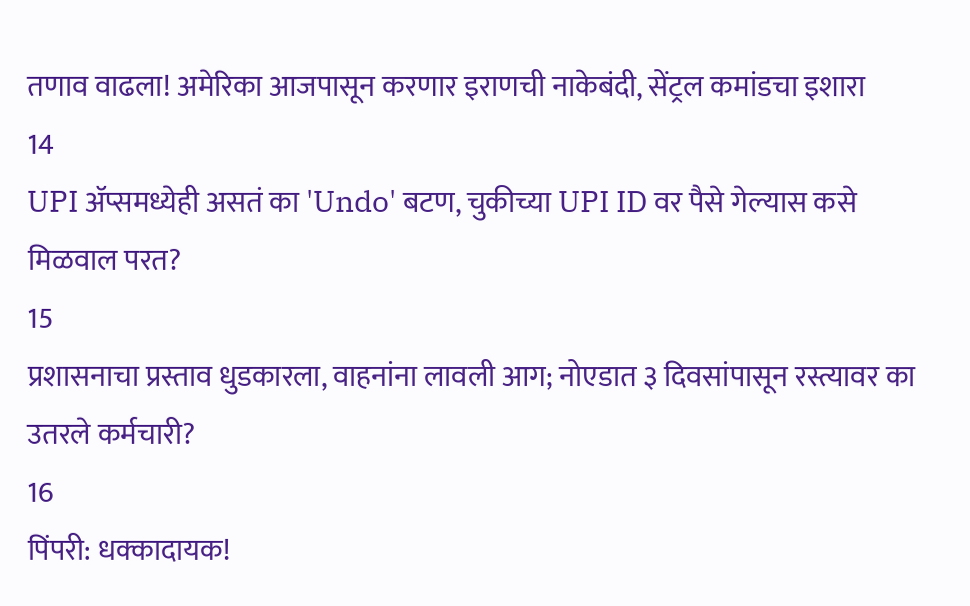तणाव वाढला! अमेरिका आजपासून करणार इराणची नाकेबंदी, सेंट्रल कमांडचा इशारा
14
UPI अ‍ॅप्समध्येही असतं का 'Undo' बटण, चुकीच्या UPI ID वर पैसे गेल्यास कसे मिळवाल परत?
15
प्रशासनाचा प्रस्ताव धुडकारला, वाहनांना लावली आग; नोएडात ३ दिवसांपासून रस्त्यावर का उतरले कर्मचारी?
16
पिंपरी: धक्कादायक!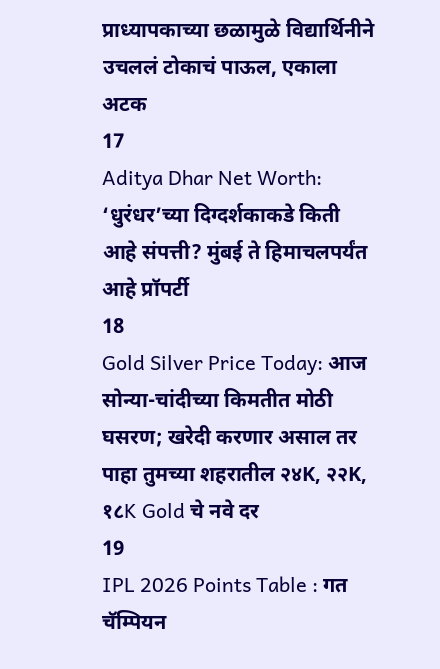प्राध्यापकाच्या छळामुळे विद्यार्थिनीने उचललं टोकाचं पाऊल, एकाला अटक
17
Aditya Dhar Net Worth: ‘धुरंधर’च्या दिग्दर्शकाकडे किती आहे संपत्ती? मुंबई ते हिमाचलपर्यंत आहे प्रॉपर्टी
18
Gold Silver Price Today: आज सोन्या-चांदीच्या किमतीत मोठी घसरण; खरेदी करणार असाल तर पाहा तुमच्या शहरातील २४K, २२K, १८K Gold चे नवे दर
19
IPL 2026 Points Table : गत चॅम्पियन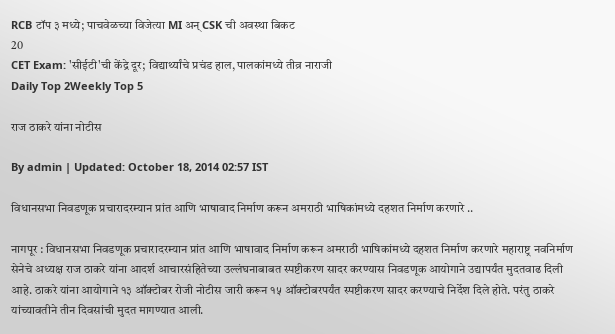RCB टॉप ३ मध्ये; पाचवेळच्या विजेत्या MI अन् CSK ची अवस्था बिकट
20
CET Exam: 'सीईटी'ची केंद्रे दूर; विद्यार्थ्यांचे प्रचंड हाल, पालकांमध्ये तीव्र नाराजी
Daily Top 2Weekly Top 5

राज ठाकरे यांना नोटीस

By admin | Updated: October 18, 2014 02:57 IST

विधानसभा निवडणूक प्रचारादरम्यान प्रांत आणि भाषावाद निर्माण करून अमराठी भाषिकांमध्ये दहशत निर्माण करणारे ..

नागपूर : विधानसभा निवडणूक प्रचारादरम्यान प्रांत आणि भाषावाद निर्माण करून अमराठी भाषिकांमध्ये दहशत निर्माण करणारे महाराष्ट्र नवनिर्माण सेनेचे अध्यक्ष राज ठाकरे यांना आदर्श आचारसंहितेच्या उल्लंघनाबाबत स्पष्टीकरण सादर करण्यास निवडणूक आयोगाने उद्यापर्यंत मुदतवाढ दिली आहे. ठाकरे यांना आयोगाने १३ ऑक्टोबर रोजी नोटीस जारी करून १५ ऑक्टोबरपर्यंत स्पष्टीकरण सादर करण्याचे निर्देश दिले होते. परंतु ठाकरे यांच्यावतीने तीन दिवसांची मुदत मागण्यात आली.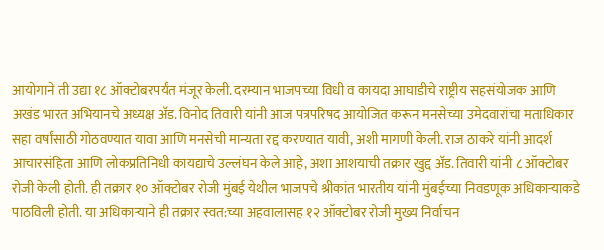आयोगाने ती उद्या १८ ऑक्टोबरपर्यंत मंजूर केली. दरम्यान भाजपच्या विधी व कायदा आघाडीचे राष्ट्रीय सहसंयोजक आणि अखंड भारत अभियानचे अध्यक्ष अ‍ॅड. विनोद तिवारी यांनी आज पत्रपरिषद आयोजित करून मनसेच्या उमेदवारांचा मताधिकार सहा वर्षांसाठी गोठवण्यात यावा आणि मनसेची मान्यता रद्द करण्यात यावी, अशी मागणी केली. राज ठाकरे यांनी आदर्श आचारसंहिता आणि लोकप्रतिनिधी कायद्याचे उल्लंघन केले आहे, अशा आशयाची तक्रार खुद्द अ‍ॅड. तिवारी यांनी ८ ऑक्टोबर रोजी केली होती. ही तक्रार १० ऑक्टोबर रोजी मुंबई येथील भाजपचे श्रीकांत भारतीय यांनी मुंबईच्या निवडणूक अधिकाऱ्याकडे पाठविली होती. या अधिकाऱ्याने ही तक्रार स्वत:च्या अहवालासह १२ ऑक्टोबर रोजी मुख्य निर्वाचन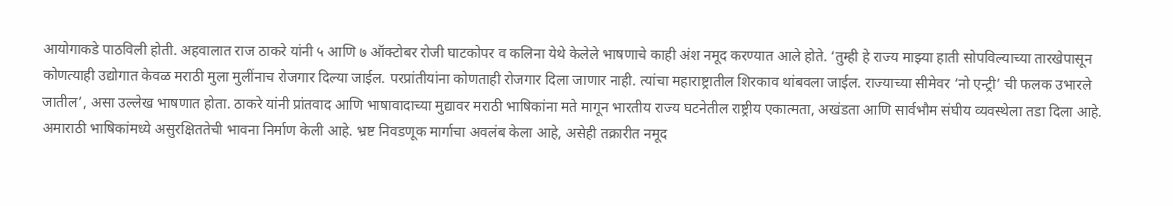आयोगाकडे पाठविली होती. अहवालात राज ठाकरे यांनी ५ आणि ७ ऑक्टोबर रोजी घाटकोपर व कलिना येथे केलेले भाषणाचे काही अंश नमूद करण्यात आले होते. ‘तुम्ही हे राज्य माझ्या हाती सोपविल्याच्या तारखेपासून कोणत्याही उद्योगात केवळ मराठी मुला मुलींनाच रोजगार दिल्या जाईल. परप्रांतीयांना कोणताही रोजगार दिला जाणार नाही. त्यांचा महाराष्ट्रातील शिरकाव थांबवला जाईल. राज्याच्या सीमेवर ‘नो एन्ट्री’ ची फलक उभारले जातील’, असा उल्लेख भाषणात होता. ठाकरे यांनी प्रांतवाद आणि भाषावादाच्या मुद्यावर मराठी भाषिकांना मते मागून भारतीय राज्य घटनेतील राष्ट्रीय एकात्मता, अखंडता आणि सार्वभौम संघीय व्यवस्थेला तडा दिला आहे. अमाराठी भाषिकांमध्ये असुरक्षिततेची भावना निर्माण केली आहे. भ्रष्ट निवडणूक मार्गाचा अवलंब केला आहे, असेही तक्रारीत नमूद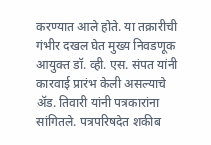करण्यात आले होते. या तक्रारीची गंभीर दखल घेत मुख्य निवडणूक आयुक्त डॉ. व्ही. एस. संपत यांनी कारवाई प्रारंभ केली असल्याचे अ‍ॅड. तिवारी यांनी पत्रकारांना सांगितले. पत्रपरिषदेत शकीब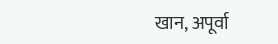खान, अपूर्वा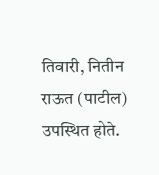तिवारी, नितीन राऊत (पाटील) उपस्थित होते.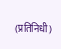(प्रतिनिधी)